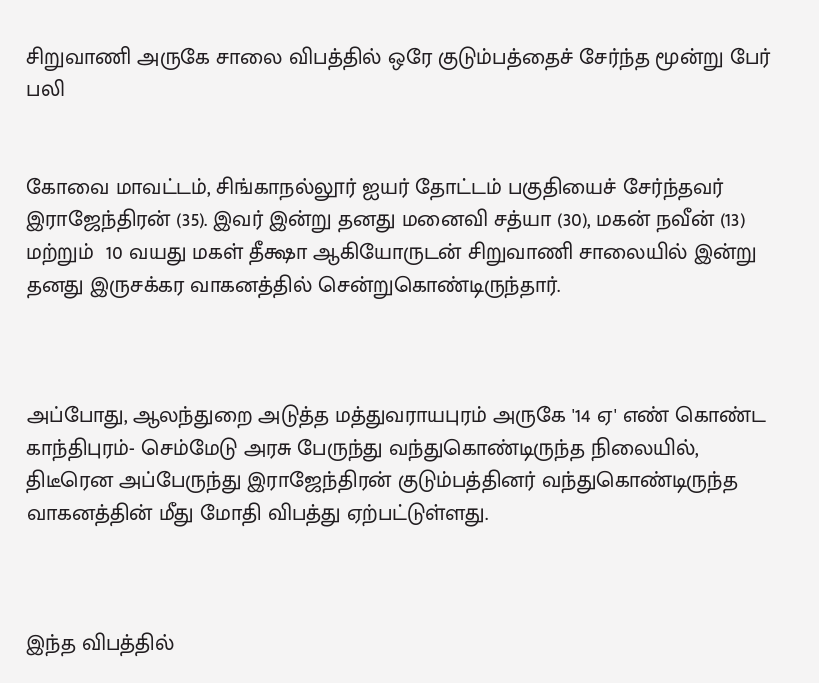சிறுவாணி அருகே சாலை விபத்தில் ஒரே குடும்பத்தைச் சேர்ந்த மூன்று பேர் பலி


கோவை மாவட்டம், சிங்காநல்லூர் ஐயர் தோட்டம் பகுதியைச் சேர்ந்தவர் இராஜேந்திரன் (35). இவர் இன்று தனது மனைவி சத்யா (30), மகன் நவீன் (13) மற்றும்  10 வயது மகள் தீக்ஷா ஆகியோருடன் சிறுவாணி சாலையில் இன்று தனது இருசக்கர வாகனத்தில் சென்றுகொண்டிருந்தார்.



அப்போது, ஆலந்துறை அடுத்த மத்துவராயபுரம் அருகே '14 ஏ' எண் கொண்ட காந்திபுரம்- செம்மேடு அரசு பேருந்து வந்துகொண்டிருந்த நிலையில், திடீரென அப்பேருந்து இராஜேந்திரன் குடும்பத்தினர் வந்துகொண்டிருந்த வாகனத்தின் மீது மோதி விபத்து ஏற்பட்டுள்ளது.



இந்த விபத்தில்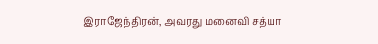இராஜேந்திரன், அவரது மனைவி சத்யா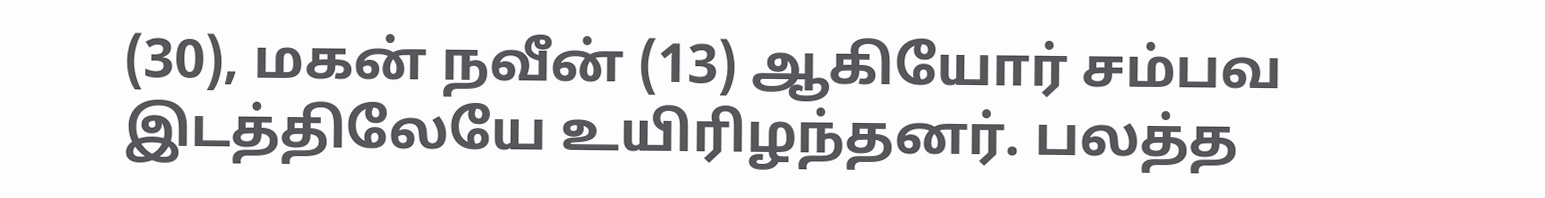(30), மகன் நவீன் (13) ஆகியோர் சம்பவ இடத்திலேயே உயிரிழந்தனர். பலத்த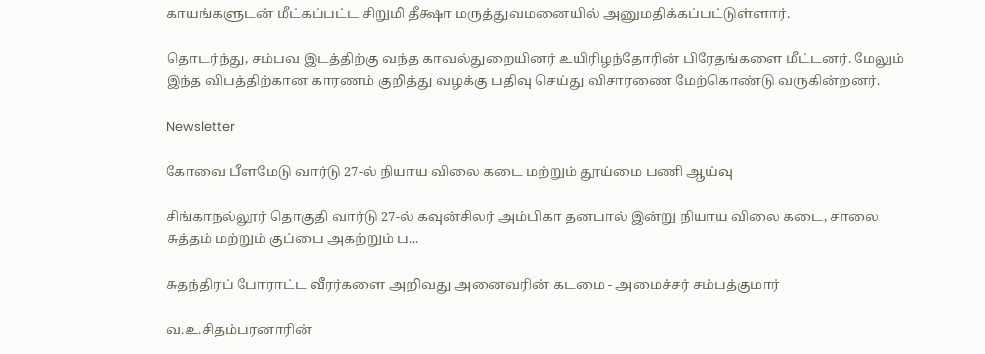காயங்களுடன் மீட்கப்பட்ட சிறுமி தீக்ஷா மருத்துவமனையில் அனுமதிக்கப்பட்டுள்ளார்.

தொடர்ந்து, சம்பவ இடத்திற்கு வந்த காவல்துறையினர் உயிரிழந்தோரின் பிரேதங்களை மீட்டனர். மேலும் இந்த விபத்திற்கான காரணம் குறித்து வழக்கு பதிவு செய்து விசாரணை மேற்கொண்டு வருகின்றனர்.

Newsletter

கோவை பீளமேடு வார்டு 27-ல் நியாய விலை கடை மற்றும் தூய்மை பணி ஆய்வு

சிங்காநல்லூர் தொகுதி வார்டு 27-ல் கவுன்சிலர் அம்பிகா தனபால் இன்று நியாய விலை கடை, சாலை சுத்தம் மற்றும் குப்பை அகற்றும் ப...

சுதந்திரப் போராட்ட வீரர்களை அறிவது அனைவரின் கடமை - அமைச்சர் சம்பத்குமார்

வ.உ.சிதம்பரனாரின்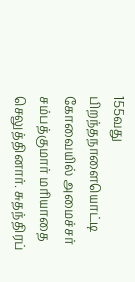155வது பிறந்தநாளையொட்டி கோவையில் அமைச்சர் சம்பத்குமார் மரியாதை செலுத்தினார். சுதந்திரப்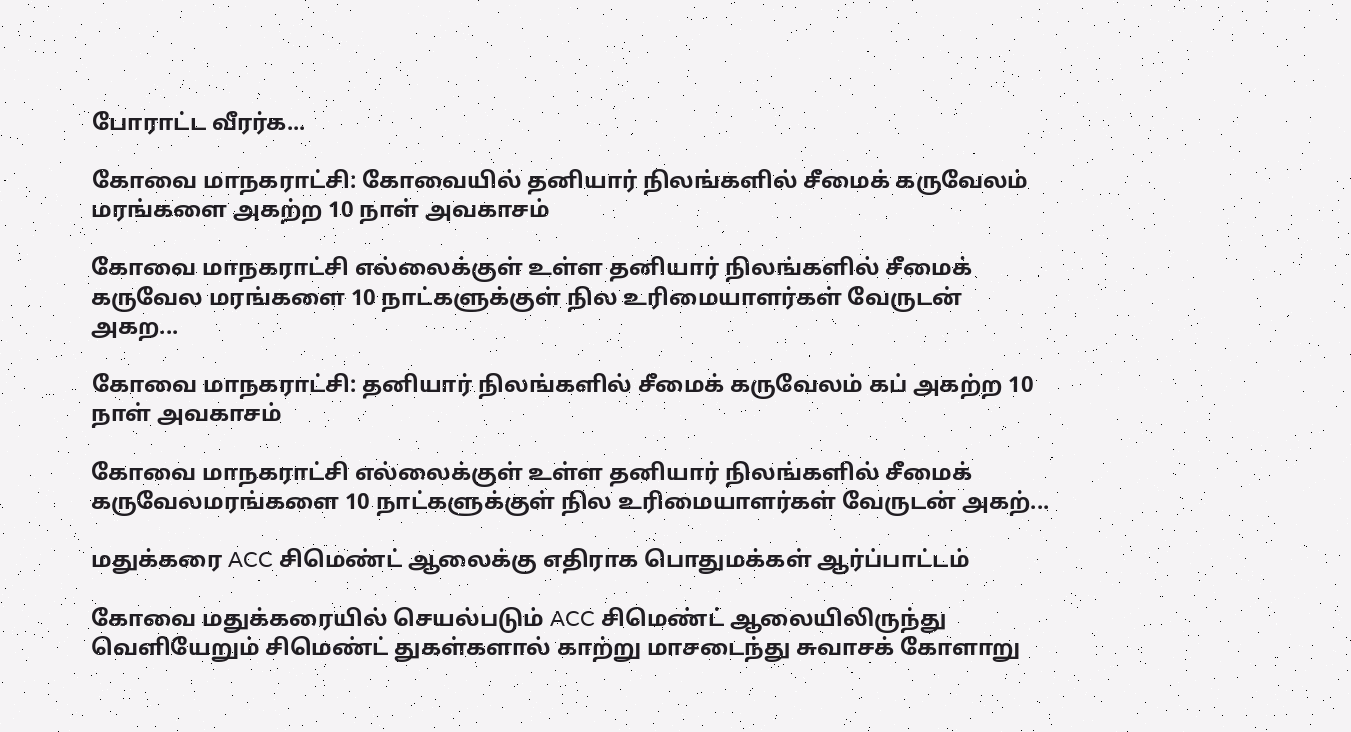போராட்ட வீரர்க...

கோவை மாநகராட்சி: கோவையில் தனியார் நிலங்களில் சீமைக் கருவேலம் மரங்களை அகற்ற 10 நாள் அவகாசம்

கோவை மாநகராட்சி எல்லைக்குள் உள்ள தனியார் நிலங்களில் சீமைக் கருவேல மரங்களை 10 நாட்களுக்குள் நில உரிமையாளர்கள் வேருடன் அகற...

கோவை மாநகராட்சி: தனியார் நிலங்களில் சீமைக் கருவேலம் கப் அகற்ற 10 நாள் அவகாசம்

கோவை மாநகராட்சி எல்லைக்குள் உள்ள தனியார் நிலங்களில் சீமைக் கருவேலமரங்களை 10 நாட்களுக்குள் நில உரிமையாளர்கள் வேருடன் அகற்...

மதுக்கரை ACC சிமெண்ட் ஆலைக்கு எதிராக பொதுமக்கள் ஆர்ப்பாட்டம்

கோவை மதுக்கரையில் செயல்படும் ACC சிமெண்ட் ஆலையிலிருந்து வெளியேறும் சிமெண்ட் துகள்களால் காற்று மாசடைந்து சுவாசக் கோளாறு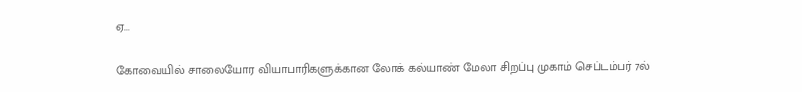ஏ...

கோவையில் சாலையோர வியாபாரிகளுக்கான லோக் கல்யாண் மேலா சிறப்பு முகாம் செப்டம்பர் 7ல்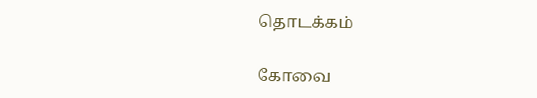தொடக்கம்

கோவை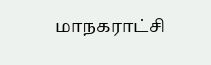மாநகராட்சி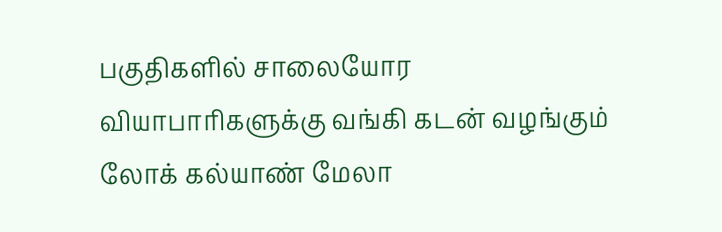பகுதிகளில் சாலையோர வியாபாரிகளுக்கு வங்கி கடன் வழங்கும் லோக் கல்யாண் மேலா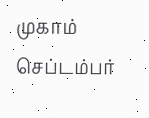முகாம் செப்டம்பர்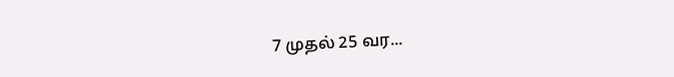7 முதல் 25 வர...